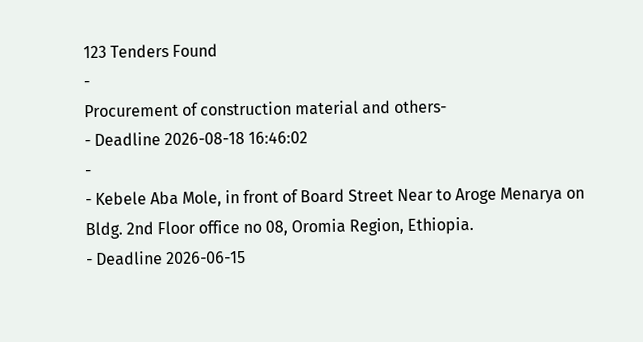123 Tenders Found
-
Procurement of construction material and others-
- Deadline 2026-08-18 16:46:02
-
- Kebele Aba Mole, in front of Board Street Near to Aroge Menarya on Bldg. 2nd Floor office no 08, Oromia Region, Ethiopia.
- Deadline 2026-06-15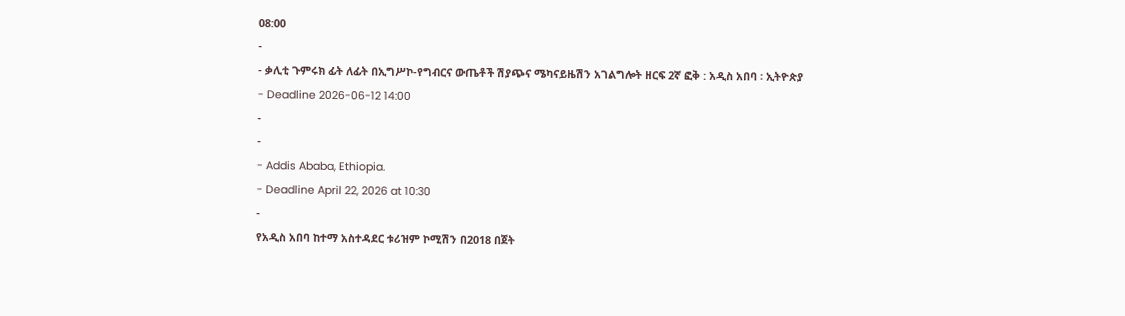08:00
-
- ቃሊቲ ጉምሩክ ፊት ለፊት በኢግሥኮ-የግብርና ውጤቶች ሽያጭና ሜካናይዜሽን አገልግሎት ዘርፍ 2ኛ ፎቅ : አዲስ አበባ ፡ ኢትዮጵያ
- Deadline 2026-06-12 14:00
-
-
- Addis Ababa, Ethiopia.
- Deadline April 22, 2026 at 10:30
-
የአዲስ አበባ ከተማ አስተዳደር ቱሪዝም ኮሚሽን በ2018 በጀት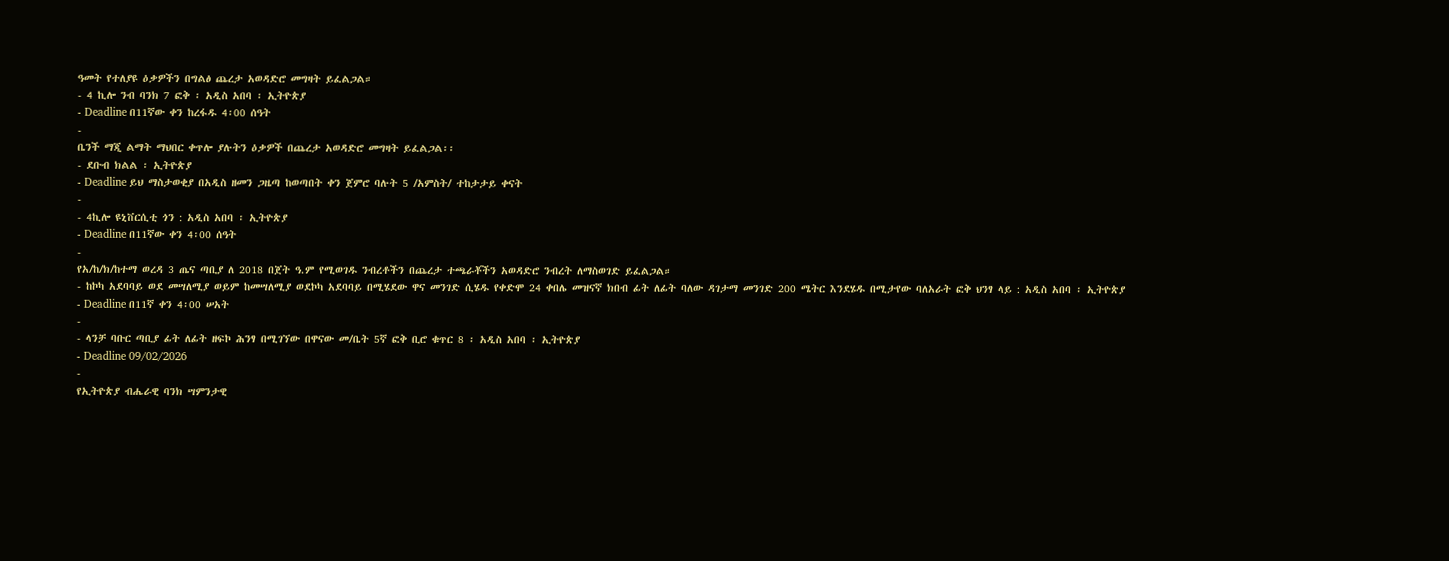ዓመት የተለያዩ ዕቃዎችን በግልፅ ጨረታ አወዳድሮ መግዛት ይፈልጋል።
- 4 ኪሎ ንብ ባንክ 7 ፎቅ ፡ አዲስ አበባ ፡ ኢትዮጵያ
- Deadline በ11ኛው ቀን ከረፋዱ 4፡00 ሰዓት
-
ቤንች ማጂ ልማት ማህበር ቀጥሎ ያሉትን ዕቃዎች በጨረታ አወዳድሮ መግዛት ይፈልጋል፡፡
- ደቡብ ክልል ፡ ኢትዮጵያ
- Deadline ይህ ማስታወቂያ በአዲስ ዘመን ጋዜጣ ከወጣበት ቀን ጀምሮ ባሉት 5 /አምስት/ ተከታታይ ቀናት
-
- 4ኪሎ ዩኒቨርሲቲ ጎን : አዲስ አበባ ፡ ኢትዮጵያ
- Deadline በ11ኛው ቀን 4፡00 ሰዓት
-
የአ/ከ/ክ/ከተማ ወረዳ 3 ጤና ጣቢያ ለ 2018 በጀት ዓ.ም የሚወገዱ ንብረቶችን በጨረታ ተጫራቾችን አወዳድሮ ንብረት ለማስወገድ ይፈልጋል።
- ከኮካ አደባባይ ወደ መሣለሚያ ወይም ከመሣለሚያ ወደኮካ አደባባይ በሚሄደው ዋና መንገድ ሲሄዱ የቀድሞ 24 ቀበሌ መዝናኛ ክበብ ፊት ለፊት ባለው ዳገታማ መንገድ 200 ሜትር እንደሄዱ በሚታየው ባለአራት ፎቅ ህንፃ ላይ : አዲስ አበባ ፡ ኢትዮጵያ
- Deadline በ11ኛ ቀን 4፡00 ሠአት
-
- ላንቻ ባቡር ጣቢያ ፊት ለፊት ዘፍኮ ሕንፃ በሚገኘው በዋናው መ/ቤት 5ኛ ፎቅ ቢሮ ቁጥር 8 ፡ አዲስ አበባ ፡ ኢትዮጵያ
- Deadline 09/02/2026
-
የኢትዮጵያ ብሔራዊ ባንክ ሣምንታዊ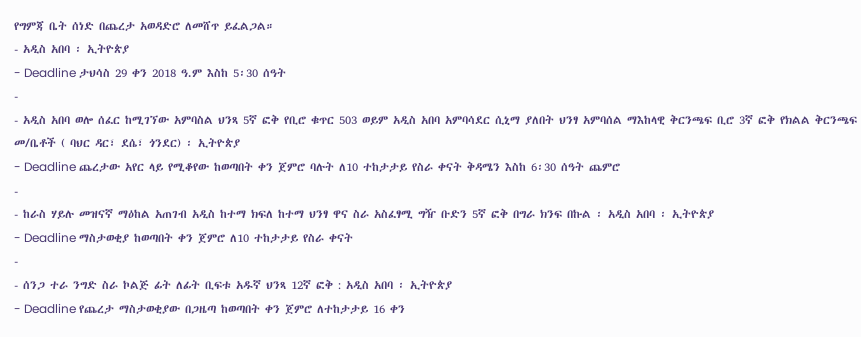የግምጃ ቤት ሰነድ በጨረታ አወዳድሮ ለመሸጥ ይፈልጋል።
- አዲስ አበባ ፡ ኢትዮጵያ
- Deadline ታህሳስ 29 ቀን 2018 ዓ.ም እስከ 5፡30 ሰዓት
-
- አዲስ አበባ ወሎ ሰፈር ከሚገኘው አምባስል ህንጻ 5ኛ ፎቅ የቢሮ ቁጥር 503 ወይም አዲስ አበባ አምባሳደር ሲኒማ ያለበት ህንፃ አምባሰል ማእከላዊ ቅርንጫፍ ቢሮ 3ኛ ፎቅ የክልል ቅርንጫፍ መ/ቤቶች ( ባህር ዳር፣ ደሴ፣ ጎንደር) ፡ ኢትዮጵያ
- Deadline ጨረታው አየር ላይ የሚቆየው ከወጣበት ቀን ጀምሮ ባሉት ለ10 ተከታታይ የስራ ቀናት ቅዳሜን እስከ 6፡30 ሰዓት ጨምሮ
-
- ከራስ ሃይሉ መዝናኛ ማዕከል አጠገብ አዲስ ከተማ ክፍለ ከተማ ህንፃ ዋና ስራ አስፈፃሚ ግዥ ቡድን 5ኛ ፎቅ በግራ ክንፍ በኩል ፡ አዲስ አበባ ፡ ኢትዮጵያ
- Deadline ማስታወቂያ ከወጣበት ቀን ጀምሮ ለ10 ተከታታይ የስራ ቀናት
-
- ሰንጋ ተራ ንግድ ስራ ኮልጅ ፊት ለፊት ቢፍቱ አዱኛ ህንጻ 12ኛ ፎቅ : አዲስ አበባ ፡ ኢትዮጵያ
- Deadline የጨረታ ማስታወቂያው በጋዜጣ ከወጣበት ቀን ጀምሮ ለተከታታይ 16 ቀን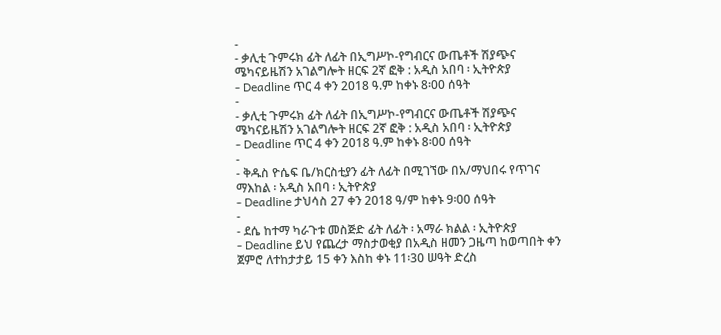-
- ቃሊቲ ጉምሩክ ፊት ለፊት በኢግሥኮ-የግብርና ውጤቶች ሽያጭና ሜካናይዜሽን አገልግሎት ዘርፍ 2ኛ ፎቅ : አዲስ አበባ ፡ ኢትዮጵያ
- Deadline ጥር 4 ቀን 2018 ዓ.ም ከቀኑ 8፡00 ሰዓት
-
- ቃሊቲ ጉምሩክ ፊት ለፊት በኢግሥኮ-የግብርና ውጤቶች ሽያጭና ሜካናይዜሽን አገልግሎት ዘርፍ 2ኛ ፎቅ : አዲስ አበባ ፡ ኢትዮጵያ
- Deadline ጥር 4 ቀን 2018 ዓ.ም ከቀኑ 8፡00 ሰዓት
-
- ቅዱስ ዮሴፍ ቤ/ክርስቲያን ፊት ለፊት በሚገኘው በአ/ማህበሩ የጥገና ማእከል ፡ አዲስ አበባ ፡ ኢትዮጵያ
- Deadline ታህሳስ 27 ቀን 2018 ዓ/ም ከቀኑ 9፡00 ሰዓት
-
- ደሴ ከተማ ካራጉቱ መስጅድ ፊት ለፊት ፡ አማራ ክልል ፡ ኢትዮጵያ
- Deadline ይህ የጨረታ ማስታወቂያ በአዲስ ዘመን ጋዜጣ ከወጣበት ቀን ጀምሮ ለተከታታይ 15 ቀን እስከ ቀኑ 11፡30 ሠዓት ድረስ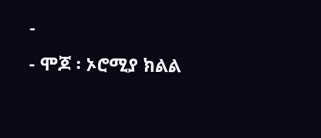-
- ሞጆ ፡ ኦሮሚያ ክልል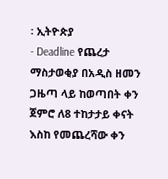፡ ኢትዮጵያ
- Deadline የጨረታ ማስታወቂያ በአዲስ ዘመን ጋዜጣ ላይ ከወጣበት ቀን ጀምሮ ለ8 ተከታታይ ቀናት እስከ የመጨረሻው ቀን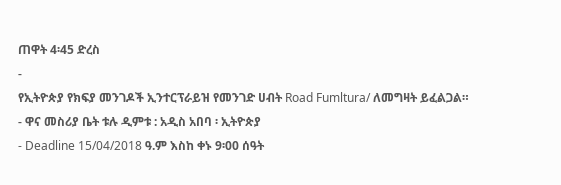ጠዋት 4፡45 ድረስ
-
የኢትዮጵያ የክፍያ መንገዶች ኢንተርፕራይዝ የመንገድ ሀብት Road Fumltura/ ለመግዛት ይፈልጋል።
- ዋና መስሪያ ቤት ቱሉ ዲምቱ : አዲስ አበባ ፡ ኢትዮጵያ
- Deadline 15/04/2018 ዓ.ም እስከ ቀኑ 9፡00 ሰዓት